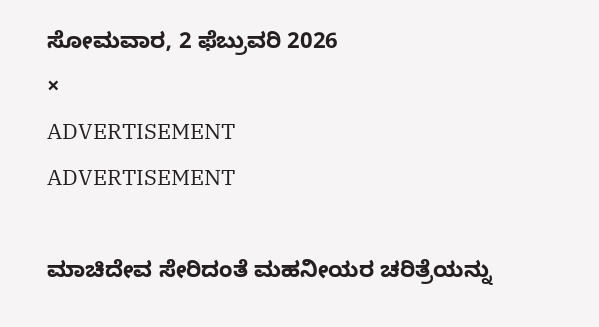ಸೋಮವಾರ, 2 ಫೆಬ್ರುವರಿ 2026
×
ADVERTISEMENT
ADVERTISEMENT

ಮಾಚಿದೇವ ಸೇರಿದಂತೆ ಮಹನೀಯರ ಚರಿತ್ರೆಯನ್ನು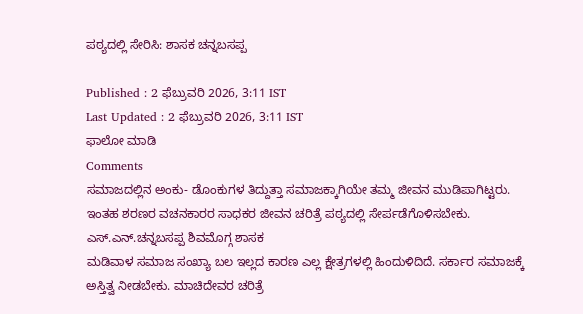ಪಠ್ಯದಲ್ಲಿ ಸೇರಿಸಿ: ಶಾಸಕ ಚನ್ನಬಸಪ್ಪ

Published : 2 ಫೆಬ್ರುವರಿ 2026, 3:11 IST
Last Updated : 2 ಫೆಬ್ರುವರಿ 2026, 3:11 IST
ಫಾಲೋ ಮಾಡಿ
Comments
ಸಮಾಜದಲ್ಲಿ‌ನ ಅಂಕು- ಡೊಂಕುಗಳ ತಿದ್ದುತ್ತಾ ಸಮಾಜಕ್ಕಾಗಿಯೇ ತಮ್ಮ ಜೀವನ ಮುಡಿಪಾಗಿಟ್ಟರು. ಇಂತಹ ಶರಣರ ವಚನಕಾರರ ಸಾಧಕರ ಜೀವನ ಚರಿತ್ರೆ ಪಠ್ಯದಲ್ಲಿ ಸೇರ್ಪಡೆಗೊಳಿಸಬೇಕು.
ಎಸ್.ಎನ್.ಚನ್ನಬಸಪ್ಪ ಶಿವಮೊಗ್ಗ ಶಾಸಕ
ಮಡಿವಾಳ ಸಮಾಜ ಸಂಖ್ಯಾ ಬಲ ಇಲ್ಲದ ಕಾರಣ ಎಲ್ಲ ಕ್ಷೇತ್ರಗಳಲ್ಲಿ ಹಿಂದುಳಿದಿದೆ. ಸರ್ಕಾರ ಸಮಾಜಕ್ಕೆ ಅಸ್ತಿತ್ವ ನೀಡಬೇಕು. ಮಾಚಿದೇವರ ಚರಿತ್ರೆ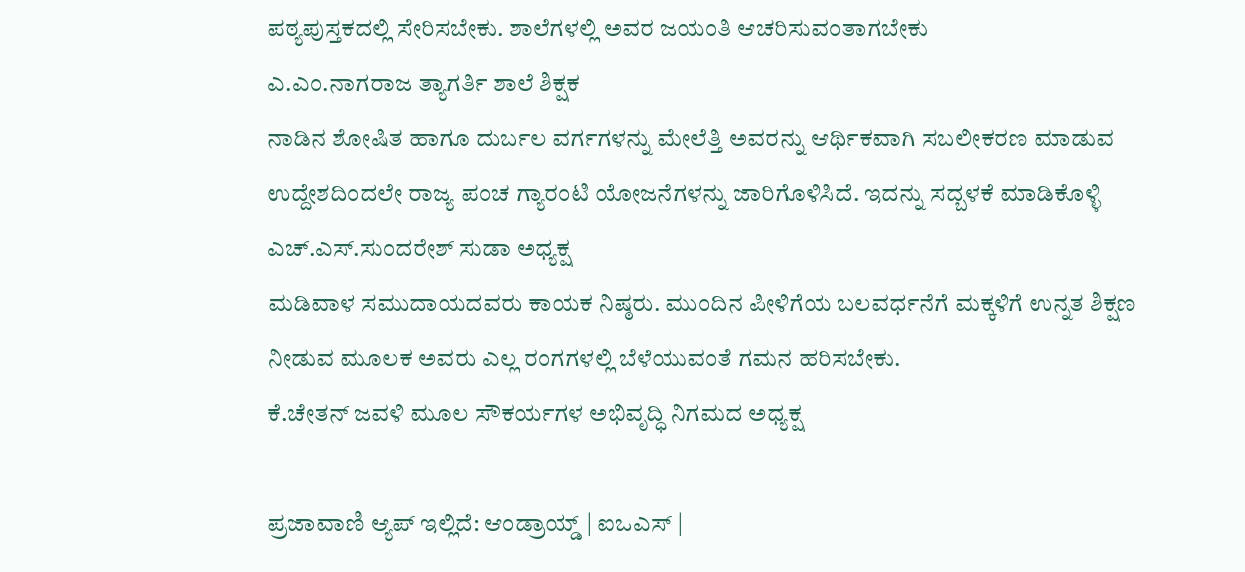ಪಠ್ಯಪುಸ್ತಕದಲ್ಲಿ ಸೇರಿಸಬೇಕು. ಶಾಲೆಗಳಲ್ಲಿ ಅವರ ಜಯಂತಿ ಆಚರಿಸುವಂತಾಗಬೇಕು
ಎ.ಎಂ.ನಾಗರಾಜ ತ್ಯಾಗರ್ತಿ ಶಾಲೆ ಶಿಕ್ಷಕ
ನಾಡಿನ ಶೋಷಿತ ಹಾಗೂ ದುರ್ಬಲ ವರ್ಗಗಳನ್ನು ಮೇಲೆತ್ತಿ ಅವರನ್ನು ಆರ್ಥಿಕವಾಗಿ ಸಬಲೀಕರಣ ಮಾಡುವ ಉದ್ದೇಶದಿಂದಲೇ ರಾಜ್ಯ ಪಂಚ ಗ್ಯಾರಂಟಿ ಯೋಜನೆಗಳನ್ನು ಜಾರಿಗೊಳಿಸಿದೆ. ಇದನ್ನು ಸದ್ಬಳಕೆ ಮಾಡಿಕೊಳ್ಳಿ
ಎಚ್.ಎಸ್.ಸುಂದರೇಶ್ ಸುಡಾ ಅಧ್ಯಕ್ಷ
ಮಡಿವಾಳ ಸಮುದಾಯದವರು ಕಾಯಕ ನಿಷ್ಠರು. ಮುಂದಿನ ಪೀಳಿಗೆಯ ಬಲವರ್ಧನೆಗೆ ಮಕ್ಕಳಿಗೆ ಉನ್ನತ ಶಿಕ್ಷಣ ನೀಡುವ ಮೂಲಕ ಅವರು ಎಲ್ಲ ರಂಗಗಳಲ್ಲಿ‌ ಬೆಳೆಯುವಂತೆ ಗಮನ ಹರಿಸಬೇಕು.
ಕೆ.ಚೇತನ್ ಜವಳಿ ಮೂಲ ಸೌಕರ್ಯಗಳ ಅಭಿವೃದ್ಧಿ ನಿಗಮದ ಅಧ್ಯಕ್ಷ

ಪ್ರಜಾವಾಣಿ ಆ್ಯಪ್ ಇಲ್ಲಿದೆ: ಆಂಡ್ರಾಯ್ಡ್ | ಐಒಎಸ್ |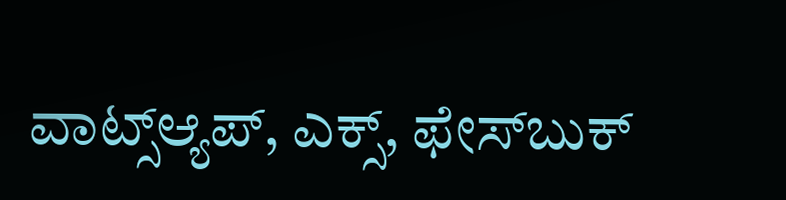ವಾಟ್ಸ್ಆ್ಯಪ್, ಎಕ್ಸ್, ಫೇಸ್‌ಬುಕ್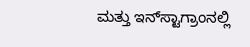ಮತ್ತು ಇನ್‌ಸ್ಟಾಗ್ರಾಂನಲ್ಲಿ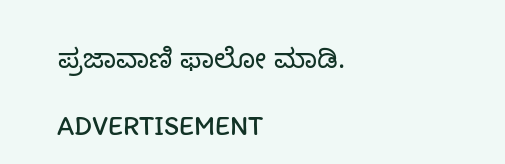ಪ್ರಜಾವಾಣಿ ಫಾಲೋ ಮಾಡಿ.

ADVERTISEMENT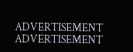ADVERTISEMENT
ADVERTISEMENT